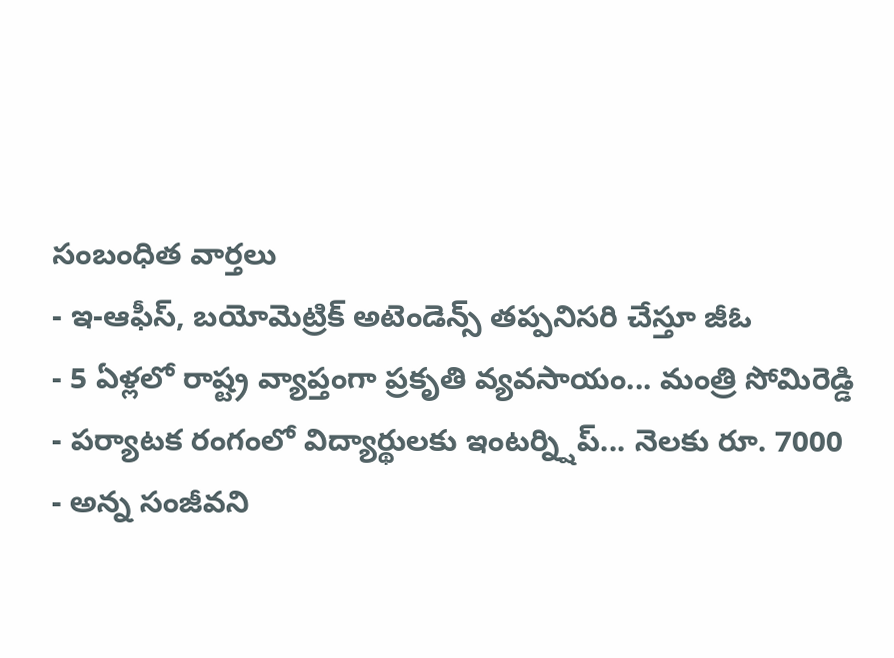సంబంధిత వార్తలు
- ఇ-ఆఫీస్, బయోమెట్రిక్ అటెండెన్స్ తప్పనిసరి చేస్తూ జీఓ
- 5 ఏళ్లలో రాష్ట్ర వ్యాప్తంగా ప్రకృతి వ్యవసాయం... మంత్రి సోమిరెడ్డి
- పర్యాటక రంగంలో విద్యార్థులకు ఇంటర్న్షిప్... నెలకు రూ. 7000
- అన్న సంజీవని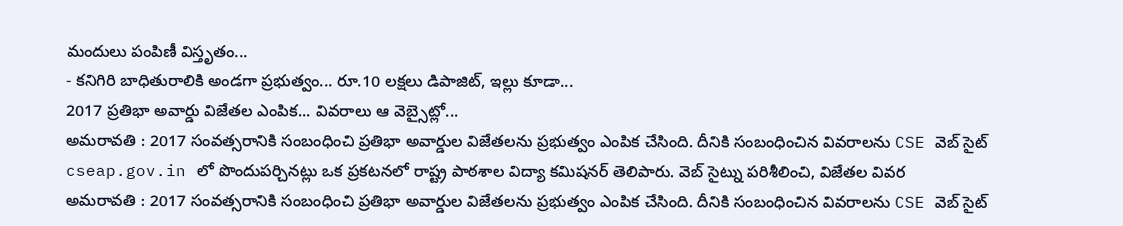మందులు పంపిణీ విస్తృతం...
- కనిగిరి బాధితురాలికి అండగా ప్రభుత్వం... రూ.10 లక్షలు డిపాజిట్, ఇల్లు కూడా...
2017 ప్రతిభా అవార్డు విజేతల ఎంపిక... వివరాలు ఆ వెబ్సైట్లో...
అమరావతి : 2017 సంవత్సరానికి సంబంధించి ప్రతిభా అవార్డుల విజేతలను ప్రభుత్వం ఎంపిక చేసింది. దీనికి సంబంధించిన వివరాలను CSE వెబ్ సైట్ cseap.gov.in లో పొందుపర్చినట్లు ఒక ప్రకటనలో రాష్ట్ర పాఠశాల విద్యా కమిషనర్ తెలిపారు. వెబ్ సైట్ను పరిశీలించి, విజేతల వివర
అమరావతి : 2017 సంవత్సరానికి సంబంధించి ప్రతిభా అవార్డుల విజేతలను ప్రభుత్వం ఎంపిక చేసింది. దీనికి సంబంధించిన వివరాలను CSE వెబ్ సైట్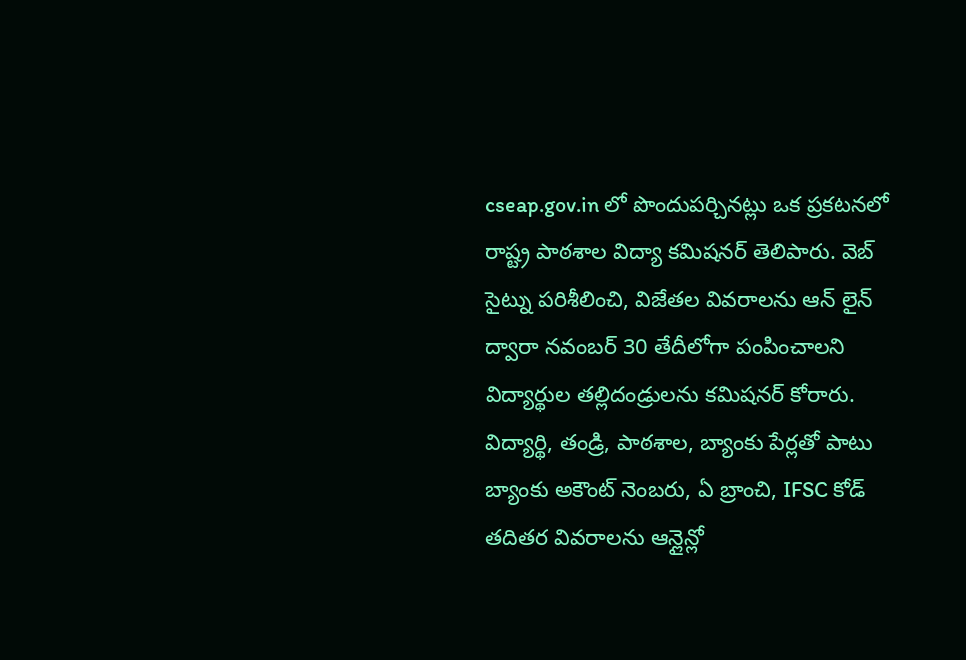cseap.gov.in లో పొందుపర్చినట్లు ఒక ప్రకటనలో రాష్ట్ర పాఠశాల విద్యా కమిషనర్ తెలిపారు. వెబ్ సైట్ను పరిశీలించి, విజేతల వివరాలను ఆన్ లైన్ ద్వారా నవంబర్ 30 తేదీలోగా పంపించాలని విద్యార్థుల తల్లిదండ్రులను కమిషనర్ కోరారు.
విద్యార్థి, తండ్రి, పాఠశాల, బ్యాంకు పేర్లతో పాటు బ్యాంకు అకౌంట్ నెంబరు, ఏ బ్రాంచి, IFSC కోడ్ తదితర వివరాలను ఆన్లైన్లో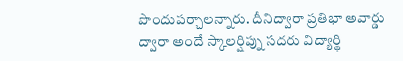పొందుపర్చాలన్నారు. దీనిద్వారా ప్రతిభా అవార్డు ద్వారా అందే స్కాలర్షిప్ను సదరు విద్యార్థి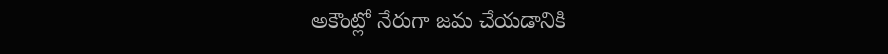అకౌంట్లో నేరుగా జమ చేయడానికి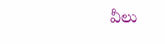వీలు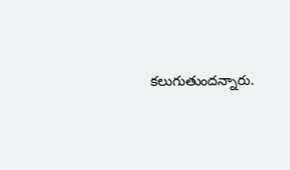కలుగుతుందన్నారు.